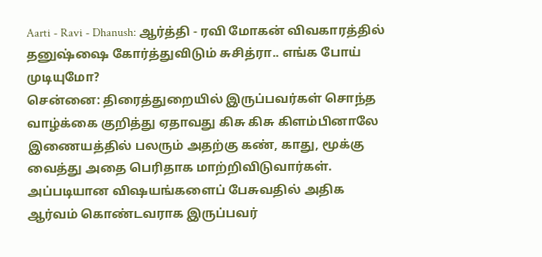Aarti - Ravi - Dhanush: ஆர்த்தி - ரவி மோகன் விவகாரத்தில் தனுஷ்ஷை கோர்த்துவிடும் சுசித்ரா.. எங்க போய் முடியுமோ?
சென்னை: திரைத்துறையில் இருப்பவர்கள் சொந்த வாழ்க்கை குறித்து ஏதாவது கிசு கிசு கிளம்பினாலே இணையத்தில் பலரும் அதற்கு கண், காது, மூக்கு வைத்து அதை பெரிதாக மாற்றிவிடுவார்கள். அப்படியான விஷயங்களைப் பேசுவதில் அதிக ஆர்வம் கொண்டவராக இருப்பவர்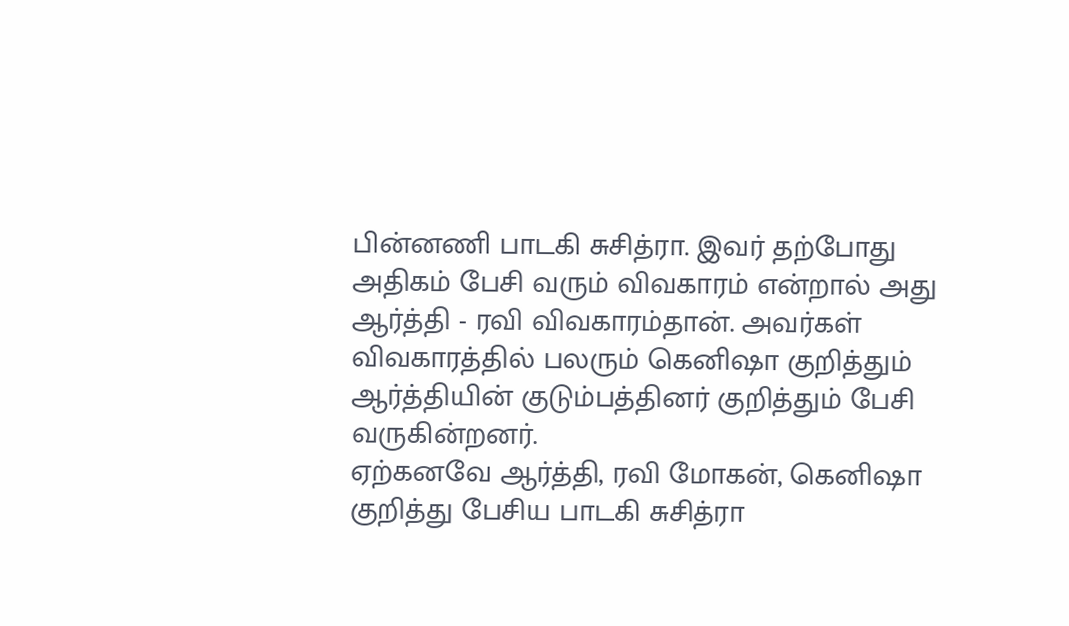பின்னணி பாடகி சுசித்ரா. இவர் தற்போது அதிகம் பேசி வரும் விவகாரம் என்றால் அது ஆர்த்தி - ரவி விவகாரம்தான். அவர்கள் விவகாரத்தில் பலரும் கெனிஷா குறித்தும் ஆர்த்தியின் குடும்பத்தினர் குறித்தும் பேசி வருகின்றனர்.
ஏற்கனவே ஆர்த்தி, ரவி மோகன், கெனிஷா குறித்து பேசிய பாடகி சுசித்ரா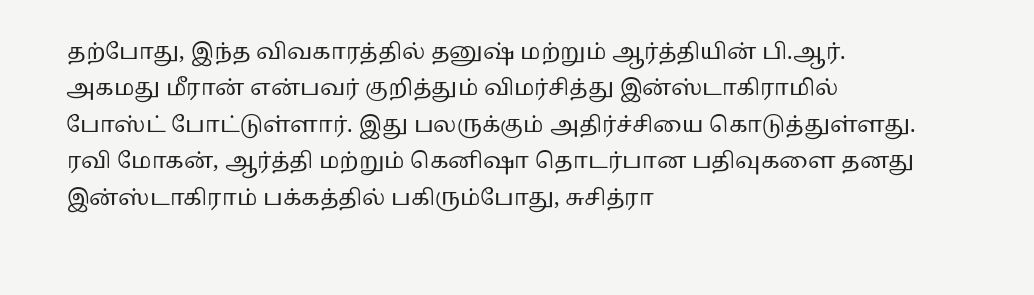தற்போது, இந்த விவகாரத்தில் தனுஷ் மற்றும் ஆர்த்தியின் பி.ஆர். அகமது மீரான் என்பவர் குறித்தும் விமர்சித்து இன்ஸ்டாகிராமில் போஸ்ட் போட்டுள்ளார். இது பலருக்கும் அதிர்ச்சியை கொடுத்துள்ளது. ரவி மோகன், ஆர்த்தி மற்றும் கெனிஷா தொடர்பான பதிவுகளை தனது இன்ஸ்டாகிராம் பக்கத்தில் பகிரும்போது, சுசித்ரா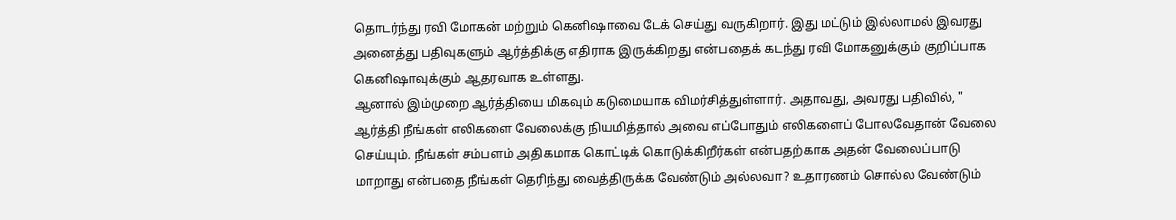தொடர்ந்து ரவி மோகன் மற்றும் கெனிஷாவை டேக் செய்து வருகிறார். இது மட்டும் இல்லாமல் இவரது அனைத்து பதிவுகளும் ஆர்த்திக்கு எதிராக இருக்கிறது என்பதைக் கடந்து ரவி மோகனுக்கும் குறிப்பாக கெனிஷாவுக்கும் ஆதரவாக உள்ளது.
ஆனால் இம்முறை ஆர்த்தியை மிகவும் கடுமையாக விமர்சித்துள்ளார். அதாவது, அவரது பதிவில், " ஆர்த்தி நீங்கள் எலிகளை வேலைக்கு நியமித்தால் அவை எப்போதும் எலிகளைப் போலவேதான் வேலை செய்யும். நீங்கள் சம்பளம் அதிகமாக கொட்டிக் கொடுக்கிறீர்கள் என்பதற்காக அதன் வேலைப்பாடு மாறாது என்பதை நீங்கள் தெரிந்து வைத்திருக்க வேண்டும் அல்லவா? உதாரணம் சொல்ல வேண்டும்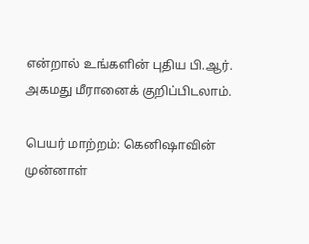என்றால் உங்களின் புதிய பி.ஆர். அகமது மீரானைக் குறிப்பிடலாம்.

பெயர் மாற்றம்: கெனிஷாவின் முன்னாள்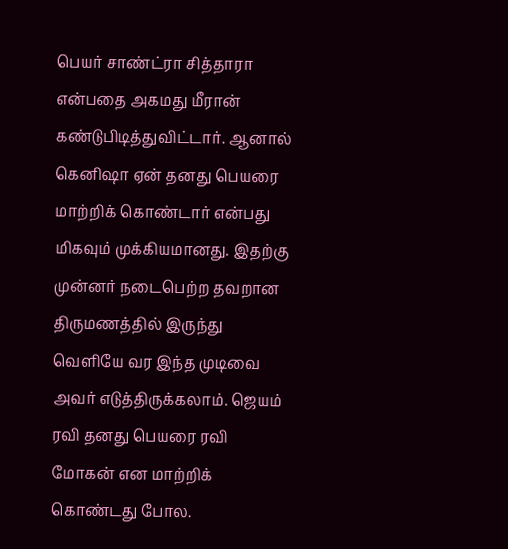பெயர் சாண்ட்ரா சித்தாரா என்பதை அகமது மீரான் கண்டுபிடித்துவிட்டார். ஆனால் கெனிஷா ஏன் தனது பெயரை மாற்றிக் கொண்டார் என்பது மிகவும் முக்கியமானது. இதற்கு முன்னர் நடைபெற்ற தவறான திருமணத்தில் இருந்து வெளியே வர இந்த முடிவை அவர் எடுத்திருக்கலாம். ஜெயம் ரவி தனது பெயரை ரவி மோகன் என மாற்றிக் கொண்டது போல.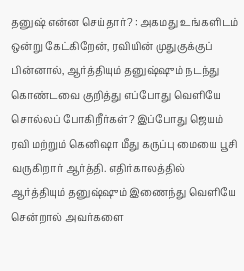தனுஷ் என்ன செய்தார்? : அகமது உங்களிடம் ஒன்று கேட்கிறேன், ரவியின் முதுகுக்குப் பின்னால், ஆர்த்தியும் தனுஷ்ஷும் நடந்து கொண்டவை குறித்து எப்போது வெளியே சொல்லப் போகிறீர்கள்? இப்போது ஜெயம் ரவி மற்றும் கெனிஷா மீது கருப்பு மையை பூசி வருகிறார் ஆர்த்தி. எதிர்காலத்தில் ஆர்த்தியும் தனுஷ்ஷும் இணைந்து வெளியே சென்றால் அவர்களை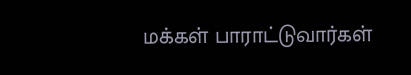மக்கள் பாராட்டுவார்கள்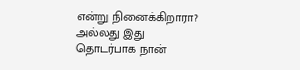என்று நினைக்கிறாரா? அல்லது இது தொடர்பாக நான்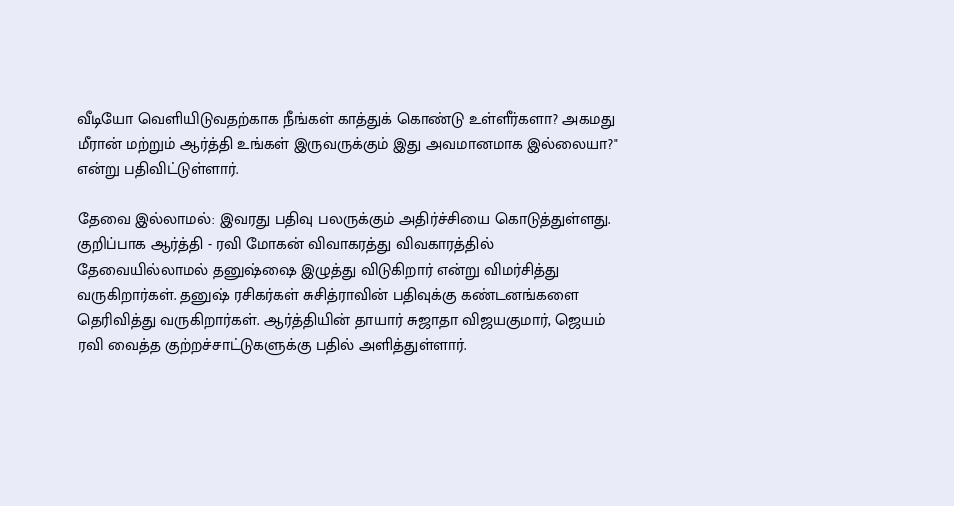வீடியோ வெளியிடுவதற்காக நீங்கள் காத்துக் கொண்டு உள்ளீர்களா? அகமது மீரான் மற்றும் ஆர்த்தி உங்கள் இருவருக்கும் இது அவமானமாக இல்லையா?" என்று பதிவிட்டுள்ளார்.

தேவை இல்லாமல்: இவரது பதிவு பலருக்கும் அதிர்ச்சியை கொடுத்துள்ளது. குறிப்பாக ஆர்த்தி - ரவி மோகன் விவாகரத்து விவகாரத்தில் தேவையில்லாமல் தனுஷ்ஷை இழுத்து விடுகிறார் என்று விமர்சித்து வருகிறார்கள். தனுஷ் ரசிகர்கள் சுசித்ராவின் பதிவுக்கு கண்டனங்களை தெரிவித்து வருகிறார்கள். ஆர்த்தியின் தாயார் சுஜாதா விஜயகுமார், ஜெயம் ரவி வைத்த குற்றச்சாட்டுகளுக்கு பதில் அளித்துள்ளார்.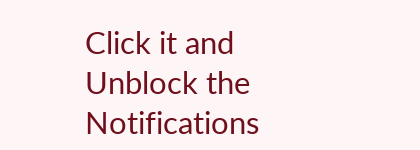Click it and Unblock the Notifications